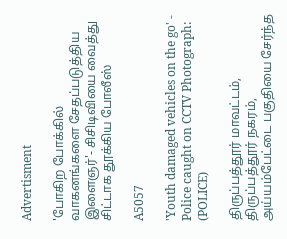Advertisment

'போகிற போக்கில் வாகனங்களை சேதப்படுத்திய இளைஞர்'- சிசிடிவியை வைத்து சிட்டாக தூக்கிய போலீஸ்

A5057

'Youth damaged vehicles on the go' - Police caught on CCTV Photograph: (POLICE)

திருப்பத்தூர் மாவட்டம், திருப்பத்தூர் நகரம், அய்யம்பேட்டை பகுதியை சேர்ந்த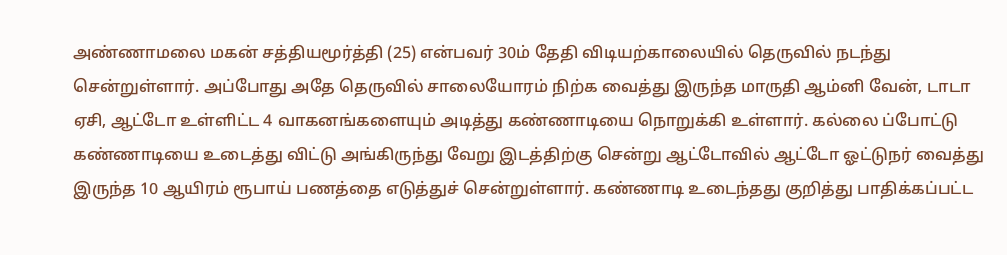அண்ணாமலை மகன் சத்தியமூர்த்தி (25) என்பவர் 30ம் தேதி விடியற்காலையில் தெருவில் நடந்து சென்றுள்ளார். அப்போது அதே தெருவில் சாலையோரம் நிற்க வைத்து இருந்த மாருதி ஆம்னி வேன், டாடா ஏசி, ஆட்டோ உள்ளிட்ட 4 வாகனங்களையும் அடித்து கண்ணாடியை நொறுக்கி உள்ளார். கல்லை ப்போட்டு கண்ணாடியை உடைத்து விட்டு அங்கிருந்து வேறு இடத்திற்கு சென்று ஆட்டோவில் ஆட்டோ ஓட்டுநர் வைத்து இருந்த 10 ஆயிரம் ரூபாய் பணத்தை எடுத்துச் சென்றுள்ளார். கண்ணாடி உடைந்தது குறித்து பாதிக்கப்பட்ட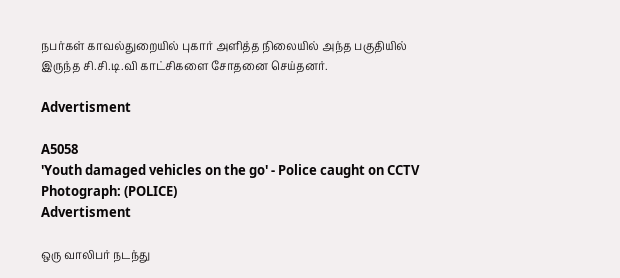நபர்கள் காவல்துறையில் புகார் அளித்த நிலையில் அந்த பகுதியில் இருந்த சி.சி.டி.வி காட்சிகளை சோதனை செய்தனர்.

Advertisment

A5058
'Youth damaged vehicles on the go' - Police caught on CCTV Photograph: (POLICE)
Advertisment

ஒரு வாலிபர் நடந்து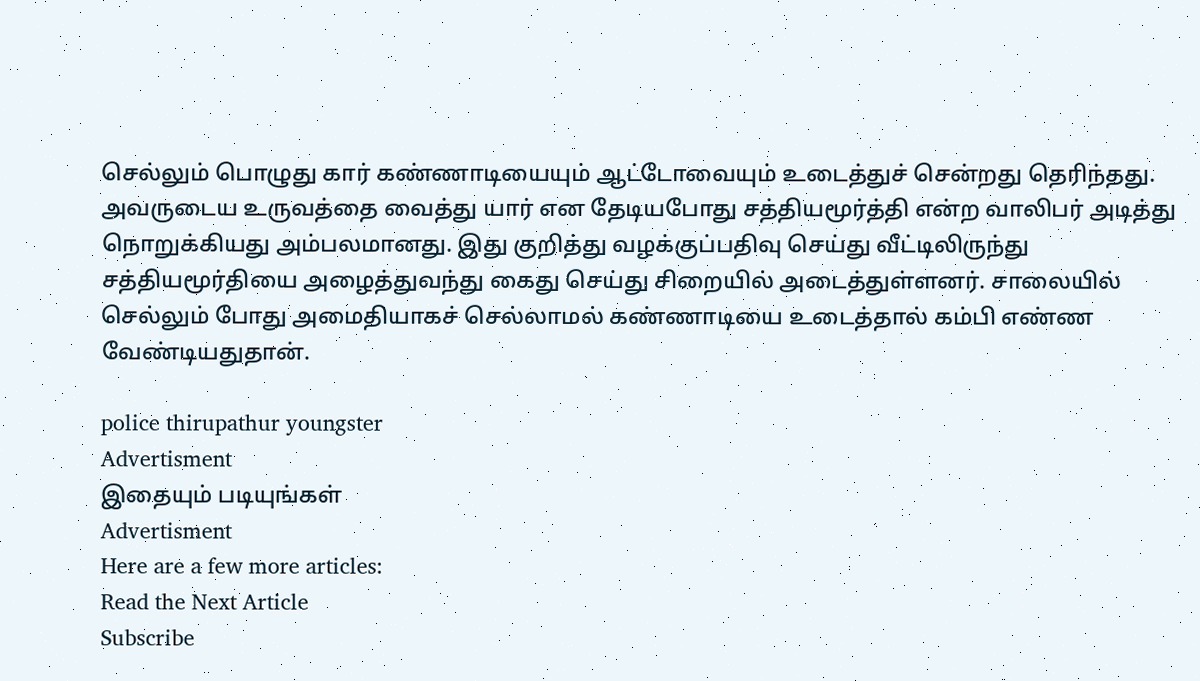செல்லும் பொழுது கார் கண்ணாடியையும் ஆட்டோவையும் உடைத்துச் சென்றது தெரிந்தது. அவருடைய உருவத்தை வைத்து யார் என தேடியபோது சத்தியமூர்த்தி என்ற வாலிபர் அடித்து நொறுக்கியது அம்பலமானது. இது குறித்து வழக்குப்பதிவு செய்து வீட்டிலிருந்து சத்தியமூர்தியை அழைத்துவந்து கைது செய்து சிறையில் அடைத்துள்ளனர். சாலையில் செல்லும் போது அமைதியாகச் செல்லாமல் கண்ணாடியை உடைத்தால் கம்பி எண்ண வேண்டியதுதான்.

police thirupathur youngster
Advertisment
இதையும் படியுங்கள்
Advertisment
Here are a few more articles:
Read the Next Article
Subscribe